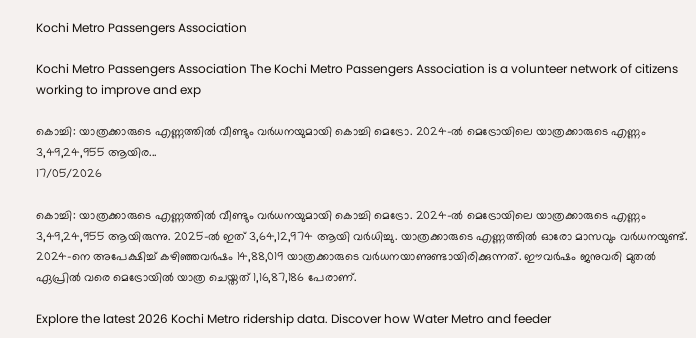Kochi Metro Passengers Association

Kochi Metro Passengers Association The Kochi Metro Passengers Association is a volunteer network of citizens working to improve and exp

കൊച്ചി: യാത്രക്കാരുടെ എണ്ണത്തിൽ വീണ്ടും വർധനയുമായി കൊച്ചി മെട്രോ. 2024-ൽ മെട്രോയിലെ യാത്രക്കാരുടെ എണ്ണം 3,49,24,955 ആയിര...
17/05/2026

കൊച്ചി: യാത്രക്കാരുടെ എണ്ണത്തിൽ വീണ്ടും വർധനയുമായി കൊച്ചി മെട്രോ. 2024-ൽ മെട്രോയിലെ യാത്രക്കാരുടെ എണ്ണം 3,49,24,955 ആയിരുന്നു. 2025-ൽ ഇത് 3,64,12,974 ആയി വർധിച്ചു. യാത്രക്കാരുടെ എണ്ണത്തിൽ ഓരോ മാസവും വർധനയുണ്ട്. 2024-നെ അപേക്ഷിച്ച് കഴിഞ്ഞവർഷം 14,88,019 യാത്രക്കാരുടെ വർധനയാണുണ്ടായിരിക്കുന്നത്. ഈവർഷം ജനുവരി മുതൽ ഏപ്രിൽ വരെ മെട്രോയിൽ യാത്ര ചെയ്തത് 1,16,87,186 പേരാണ്.

Explore the latest 2026 Kochi Metro ridership data. Discover how Water Metro and feeder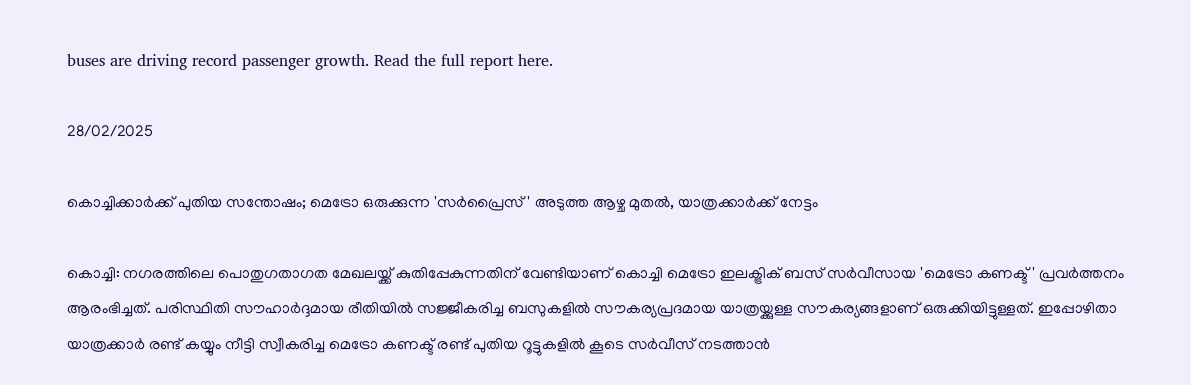buses are driving record passenger growth. Read the full report here.

28/02/2025

കൊച്ചിക്കാർക്ക് പുതിയ സന്തോഷം; മെട്രോ ഒരുക്കുന്ന 'സർപ്രൈസ്' അടുത്ത ആഴ്ച മുതൽ, യാത്രക്കാർക്ക് നേട്ടം

കൊച്ചി: നഗരത്തിലെ പൊതുഗതാഗത മേഖലയ്ക്ക് കുതിപ്പേകുന്നതിന് വേണ്ടിയാണ് കൊച്ചി മെട്രോ ഇലക്ട്രിക് ബസ് സർവീസായ 'മെട്രോ കണക്ട്' പ്രവർത്തനം ആരംഭിച്ചത്. പരിസ്ഥിതി സൗഹാർദ്ദമായ രീതിയിൽ സജ്ജീകരിച്ച ബസുകളിൽ സൗകര്യപ്രദമായ യാത്രയ്ക്കുള്ള സൗകര്യങ്ങളാണ് ഒരുക്കിയിട്ടുള്ളത്. ഇപ്പോഴിതാ യാത്രക്കാർ രണ്ട് കയ്യും നീട്ടി സ്വീകരിച്ച മെട്രോ കണക്ട് രണ്ട് പുതിയ റൂട്ടുകളിൽ കൂടെ സർവീസ് നടത്താൻ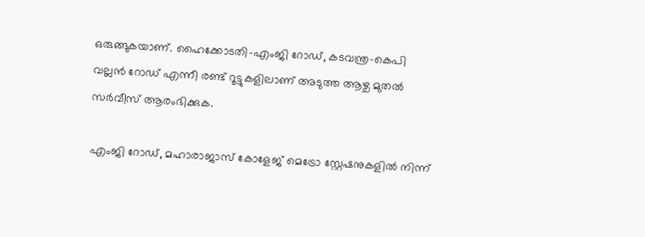ഒരുങ്ങുകയാണ്. ഹൈക്കോടതി-എംജി റോഡ്, കടവന്ത്ര-കെപി വല്ലൻ റോഡ് എന്നീ രണ്ട് റൂട്ടുകളിലാണ് അടുത്ത ആഴ്ച മുതൽ സർവീസ് ആരംഭിക്കുക.

എംജി റോഡ്, മഹാരാജാസ് കോളേജ് മെട്രോ സ്റ്റേഷനുകളിൽ നിന്ന്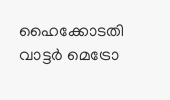ഹൈക്കോടതി വാട്ടർ മെട്രോ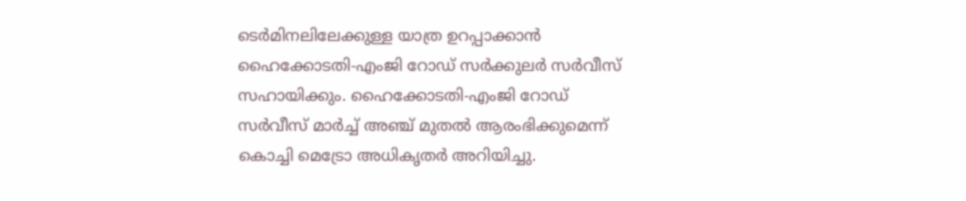ടെർമിനലിലേക്കുള്ള യാത്ര ഉറപ്പാക്കാൻ ഹൈക്കോടതി-എംജി റോഡ് സർക്കുലർ സർവീസ് സഹായിക്കും. ഹൈക്കോടതി-എംജി റോഡ് സർവീസ് മാർച്ച് അഞ്ച് മുതൽ ആരംഭിക്കുമെന്ന് കൊച്ചി മെട്രോ അധികൃതർ അറിയിച്ചു.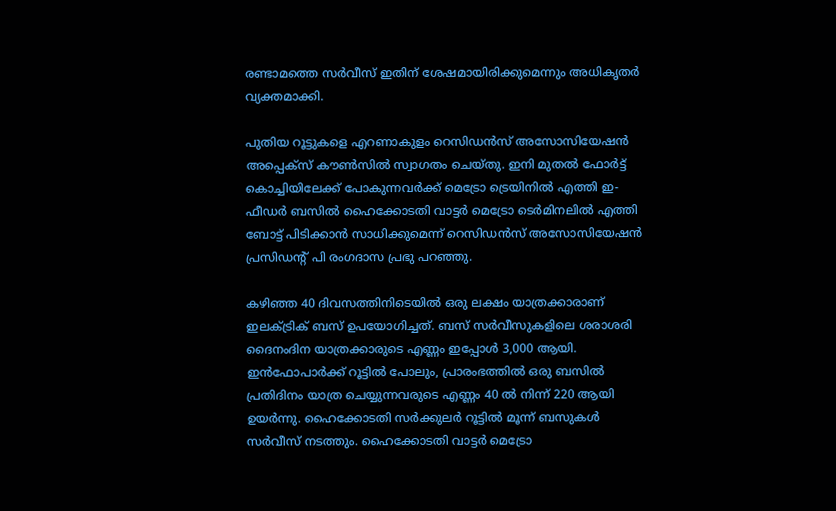രണ്ടാമത്തെ സർവീസ് ഇതിന് ശേഷമായിരിക്കുമെന്നും അധികൃതർ വ്യക്തമാക്കി.

പുതിയ റൂട്ടുകളെ എറണാകുളം റെസിഡൻസ് അസോസിയേഷൻ അപ്പെക്സ് കൗൺസിൽ സ്വാഗതം ചെയ്തു. ഇനി മുതൽ ഫോർട്ട് കൊച്ചിയിലേക്ക് പോകുന്നവർക്ക് മെട്രോ ട്രെയിനിൽ എത്തി ഇ-ഫീഡർ ബസിൽ ഹൈക്കോടതി വാട്ടർ മെട്രോ ടെർമിനലിൽ എത്തി ബോട്ട് പിടിക്കാൻ സാധിക്കുമെന്ന് റെസിഡൻസ് അസോസിയേഷൻ പ്രസിഡന്റ് പി രംഗദാസ പ്രഭു പറഞ്ഞു.

കഴിഞ്ഞ 40 ദിവസത്തിനിടെയിൽ ഒരു ലക്ഷം യാത്രക്കാരാണ് ഇലക്ട്രിക് ബസ് ഉപയോഗിച്ചത്. ബസ് സർവീസുകളിലെ ശരാശരി ദൈനംദിന യാത്രക്കാരുടെ എണ്ണം ഇപ്പോൾ 3,000 ആയി. ഇൻഫോപാർക്ക് റൂട്ടിൽ പോലും, പ്രാരംഭത്തിൽ ഒരു ബസിൽ പ്രതിദിനം യാത്ര ചെയ്യുന്നവരുടെ എണ്ണം 40 ൽ നിന്ന് 220 ആയി ഉയർന്നു. ഹൈക്കോടതി സർക്കുലർ റൂട്ടിൽ മൂന്ന് ബസുകൾ സർവീസ് നടത്തും. ഹൈക്കോടതി വാട്ടർ മെട്രോ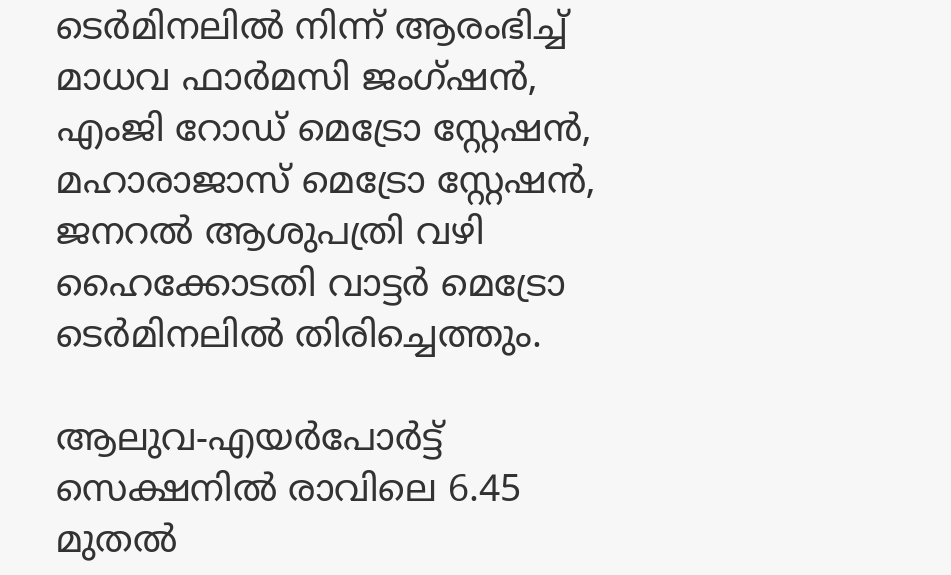ടെർമിനലിൽ നിന്ന് ആരംഭിച്ച് മാധവ ഫാർമസി ജംഗ്ഷൻ, എംജി റോഡ് മെട്രോ സ്റ്റേഷൻ, മഹാരാജാസ് മെട്രോ സ്റ്റേഷൻ, ജനറൽ ആശുപത്രി വഴി ഹൈക്കോടതി വാട്ടർ മെട്രോ ടെർമിനലിൽ തിരിച്ചെത്തും.

ആലുവ-എയർപോർട്ട് സെക്ഷനിൽ രാവിലെ 6.45 മുതൽ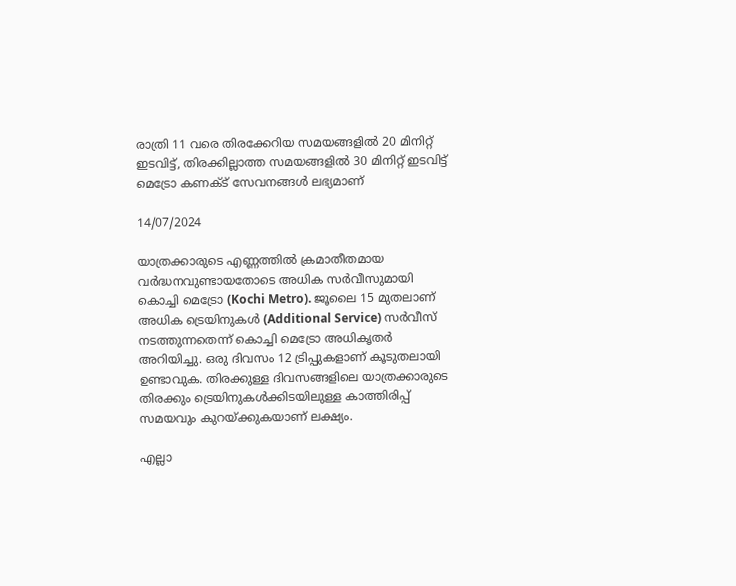രാത്രി 11 വരെ തിരക്കേറിയ സമയങ്ങളിൽ 20 മിനിറ്റ് ഇടവിട്ട്, തിരക്കില്ലാത്ത സമയങ്ങളിൽ 30 മിനിറ്റ് ഇടവിട്ട് മെട്രോ കണക്ട് സേവനങ്ങൾ ലഭ്യമാണ്

14/07/2024

യാത്രക്കാരുടെ എണ്ണത്തിൽ ക്രമാതീതമായ വർദ്ധനവുണ്ടായതോടെ അധിക സർവീസുമായി കൊച്ചി മെട്രോ (Kochi Metro). ജൂലൈ 15 മുതലാണ് അധിക ട്രെയിനുകൾ (Additional Service) സർവീസ് നടത്തുന്നതെന്ന് കൊച്ചി മെട്രോ അധികൃതർ അറിയിച്ചു. ഒരു ദിവസം 12 ട്രിപ്പുകളാണ് കൂടുതലായി ഉണ്ടാവുക. തിരക്കുള്ള ദിവസങ്ങളിലെ യാത്രക്കാരുടെ തിരക്കും ട്രെയിനുകൾക്കിടയിലുള്ള കാത്തിരിപ്പ് സമയവും കുറയ്ക്കുകയാണ് ലക്ഷ്യം.

എല്ലാ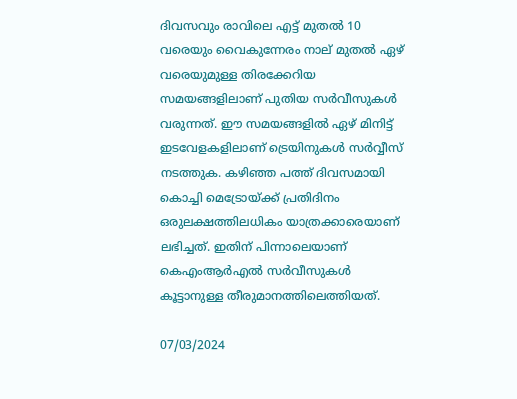ദിവസവും രാവിലെ എട്ട് മുതൽ 10 വരെയും വൈകുന്നേരം നാല് മുതൽ ഏഴ് വരെയുമുള്ള തിരക്കേറിയ സമയങ്ങളിലാണ് പുതിയ സർവീസുകൾ വരുന്നത്. ഈ സമയങ്ങളിൽ ഏഴ് മിനിട്ട് ഇടവേളകളിലാണ് ട്രെയിനുകൾ സർവ്വീസ് നടത്തുക. കഴിഞ്ഞ പത്ത് ദിവസമായി കൊച്ചി മെട്രോയ്ക്ക് പ്രതിദിനം ഒരുലക്ഷത്തിലധികം യാത്രക്കാരെയാണ് ലഭിച്ചത്. ഇതിന് പിന്നാലെയാണ് കെഎംആർഎൽ സർവീസുകൾ കൂട്ടാനുള്ള തീരുമാനത്തിലെത്തിയത്.

07/03/2024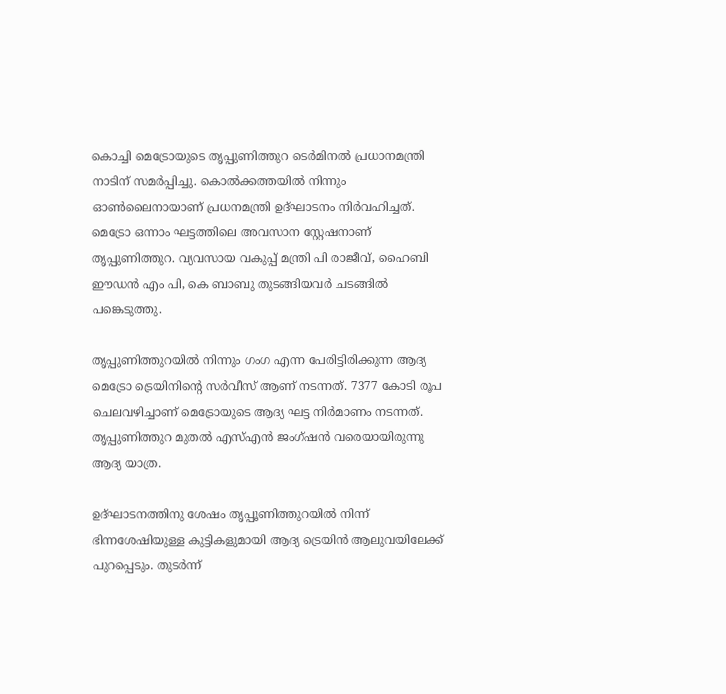കൊച്ചി മെട്രോയുടെ തൃപ്പുണിത്തുറ ടെർമിനൽ പ്രധാനമന്ത്രി നാടിന് സമർപ്പിച്ചു. കൊൽക്കത്തയിൽ നിന്നും ഓൺലൈനായാണ് പ്രധനമന്ത്രി ഉദ്ഘാടനം നിർവഹിച്ചത്. മെട്രോ ഒന്നാം ഘട്ടത്തിലെ അവസാന സ്റ്റേഷനാണ് തൃപ്പുണിത്തുറ. വ്യവസായ വകുപ്പ് മന്ത്രി പി രാജീവ്, ഹൈബി ഈഡൻ എം പി, കെ ബാബു തുടങ്ങിയവർ ചടങ്ങിൽ പങ്കെടുത്തു.

തൃപ്പുണിത്തുറയിൽ നിന്നും ഗംഗ എന്ന പേരിട്ടിരിക്കുന്ന ആദ്യ മെട്രോ ട്രെയിനിന്റെ സർവീസ് ആണ് നടന്നത്. 7377 കോടി രൂപ ചെലവഴിച്ചാണ് മെട്രോയുടെ ആദ്യ ഘട്ട നിർമാണം നടന്നത്. തൃപ്പുണിത്തുറ മുതൽ എസ്എൻ ജംഗ്‌ഷൻ വരെയായിരുന്നു ആദ്യ യാത്ര.

ഉദ്ഘാടനത്തിനു ശേഷം തൃപ്പൂണിത്തുറയില്‍ നിന്ന് ഭിന്നശേഷിയുള്ള കുട്ടികളുമായി ആദ്യ ട്രെയിന്‍ ആലുവയിലേക്ക് പുറപ്പെടും. തുടര്‍ന്ന്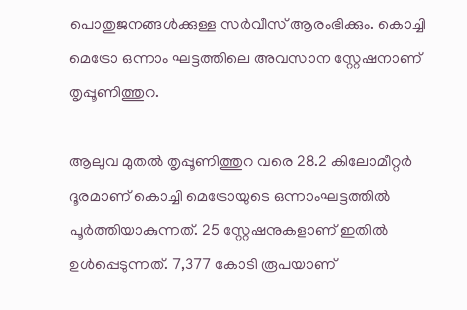പൊതുജനങ്ങള്‍ക്കുള്ള സര്‍വീസ് ആരംഭിക്കും. കൊച്ചി മെട്രോ ഒന്നാം ഘട്ടത്തിലെ അവസാന സ്റ്റേഷനാണ് തൃപ്പൂണിത്തുറ.

ആലുവ മുതല്‍ തൃപ്പൂണിത്തുറ വരെ 28.2 കിലോമീറ്റര്‍ ദൂരമാണ് കൊച്ചി മെട്രോയുടെ ഒന്നാംഘട്ടത്തില്‍ പൂര്‍ത്തിയാകുന്നത്. 25 സ്റ്റേഷനുകളാണ് ഇതില്‍ ഉള്‍പ്പെടുന്നത്. 7,377 കോടി രൂപയാണ്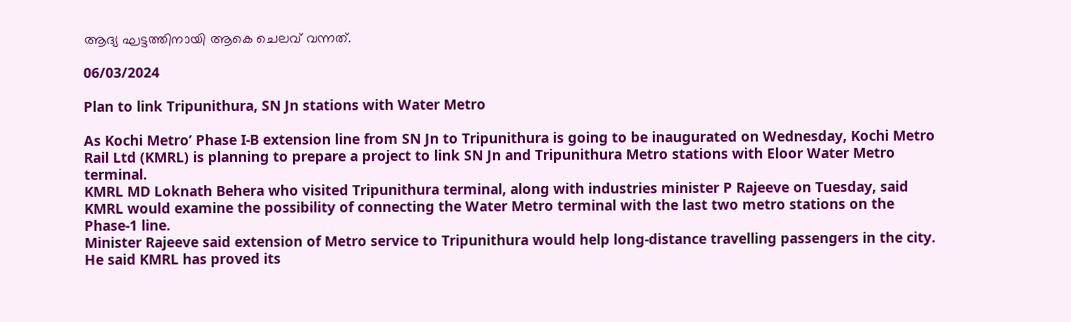ആദ്യ ഘട്ടത്തിനായി ആകെ ചെലവ് വന്നത്.

06/03/2024

Plan to link Tripunithura, SN Jn stations with Water Metro

As Kochi Metro’ Phase I-B extension line from SN Jn to Tripunithura is going to be inaugurated on Wednesday, Kochi Metro Rail Ltd (KMRL) is planning to prepare a project to link SN Jn and Tripunithura Metro stations with Eloor Water Metro terminal.
KMRL MD Loknath Behera who visited Tripunithura terminal, along with industries minister P Rajeeve on Tuesday, said KMRL would examine the possibility of connecting the Water Metro terminal with the last two metro stations on the Phase-1 line.
Minister Rajeeve said extension of Metro service to Tripunithura would help long-distance travelling passengers in the city.
He said KMRL has proved its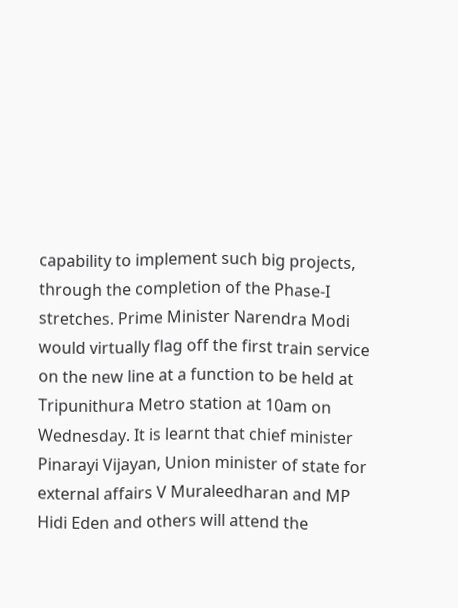capability to implement such big projects, through the completion of the Phase-I stretches. Prime Minister Narendra Modi would virtually flag off the first train service on the new line at a function to be held at Tripunithura Metro station at 10am on Wednesday. It is learnt that chief minister Pinarayi Vijayan, Union minister of state for external affairs V Muraleedharan and MP Hidi Eden and others will attend the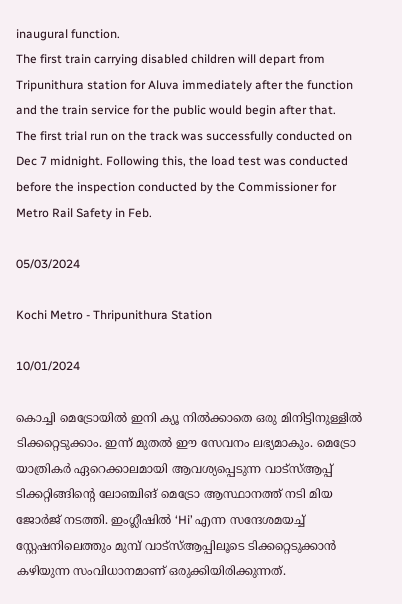inaugural function.
The first train carrying disabled children will depart from Tripunithura station for Aluva immediately after the function and the train service for the public would begin after that.
The first trial run on the track was successfully conducted on Dec 7 midnight. Following this, the load test was conducted before the inspection conducted by the Commissioner for Metro Rail Safety in Feb.

05/03/2024

Kochi Metro - Thripunithura Station

10/01/2024

കൊച്ചി മെട്രോയില്‍ ഇനി ക്യൂ നിൽക്കാതെ ഒരു മിനിട്ടിനുള്ളിൽ ടിക്കറ്റെടുക്കാം. ഇന്ന് മുതല്‍ ഈ സേവനം ലഭ്യമാകും. മെട്രോ യാത്രികര്‍ ഏറെക്കാലമായി ആവശ്യപ്പെടുന്ന വാട്‌സ്ആപ്പ് ടിക്കറ്റിങ്ങിന്റെ ലോഞ്ചിങ് മെട്രോ ആസ്ഥാനത്ത് നടി മിയ ജോര്‍ജ് നടത്തി. ഇംഗ്ലീഷില്‍ ‘Hi’ എന്ന സന്ദേശമയച്ച് സ്റ്റേഷനിലെത്തും മുമ്പ് വാട്സ്ആപ്പിലൂടെ ടിക്കറ്റെടുക്കാന്‍ കഴിയുന്ന സംവിധാനമാണ് ഒരുക്കിയിരിക്കുന്നത്.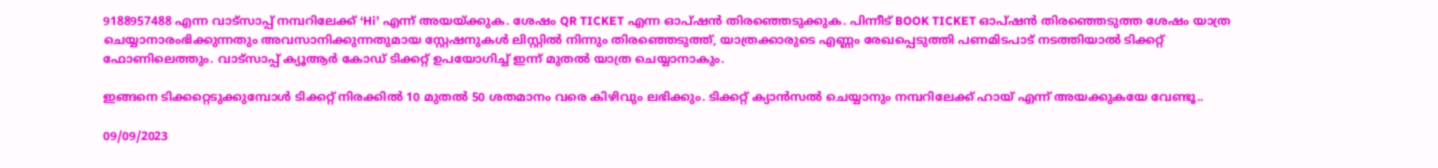9188957488 എന്ന വാട്‌സാപ്പ് നമ്പറിലേക്ക് ‘Hi’ എന്ന് അയയ്ക്കുക. ശേഷം QR TICKET എന്ന ഓപ്ഷന്‍ തിരഞ്ഞെടുക്കുക. പിന്നീട് BOOK TICKET ഓപ്ഷന്‍ തിരഞ്ഞെടുത്ത ശേഷം യാത്ര ചെയ്യാനാരംഭിക്കുന്നതും അവസാനിക്കുന്നതുമായ സ്റ്റേഷനുകള്‍ ലിസ്റ്റില്‍ നിന്നും തിരഞ്ഞെടുത്ത്, യാത്രക്കാരുടെ എണ്ണം രേഖപ്പെടുത്തി പണമിടപാട് നടത്തിയാൽ ടിക്കറ്റ് ഫോണിലെത്തും. വാട്‌സാപ്പ് ക്യൂആര്‍ കോഡ് ടിക്കറ്റ് ഉപയോഗിച്ച് ഇന്ന് മുതല്‍ യാത്ര ചെയ്യാനാകും.

ഇങ്ങനെ ടിക്കറ്റെടുക്കുമ്പോള്‍ ടിക്കറ്റ് നിരക്കിൽ 10 മുതൽ 50 ശതമാനം വരെ കിഴിവും ലഭിക്കും. ടിക്കറ്റ് ക്യാൻസൽ ചെയ്യാനും നമ്പറിലേക്ക് ഹായ് എന്ന് അയക്കുകയേ വേണ്ടൂ..

09/09/2023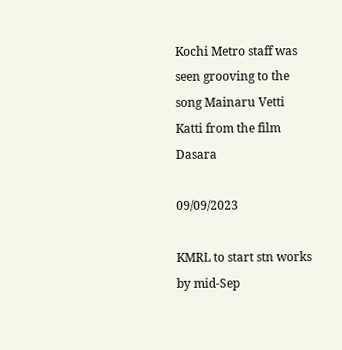Kochi Metro staff was seen grooving to the song Mainaru Vetti Katti from the film Dasara

09/09/2023

KMRL to start stn works by mid-Sep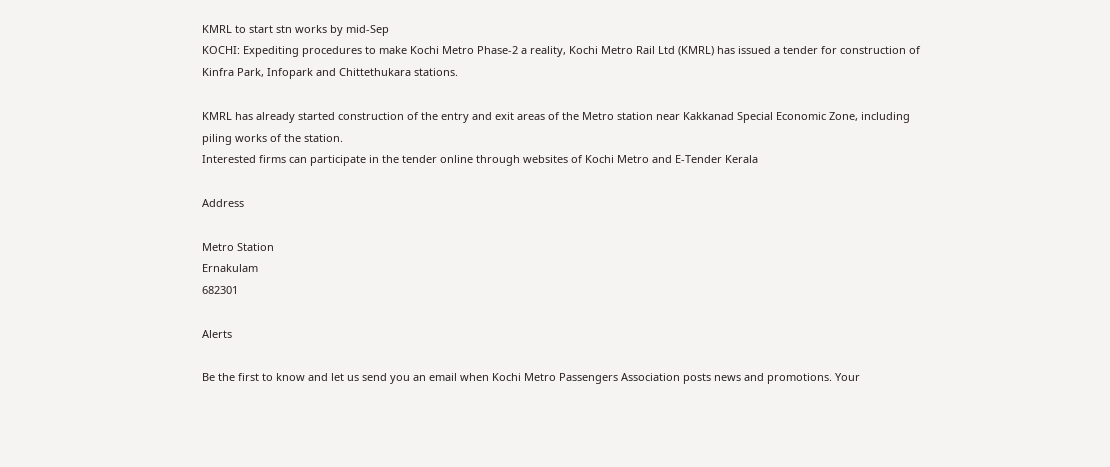KMRL to start stn works by mid-Sep
KOCHI: Expediting procedures to make Kochi Metro Phase-2 a reality, Kochi Metro Rail Ltd (KMRL) has issued a tender for construction of Kinfra Park, Infopark and Chittethukara stations.

KMRL has already started construction of the entry and exit areas of the Metro station near Kakkanad Special Economic Zone, including piling works of the station.
Interested firms can participate in the tender online through websites of Kochi Metro and E-Tender Kerala

Address

Metro Station
Ernakulam
682301

Alerts

Be the first to know and let us send you an email when Kochi Metro Passengers Association posts news and promotions. Your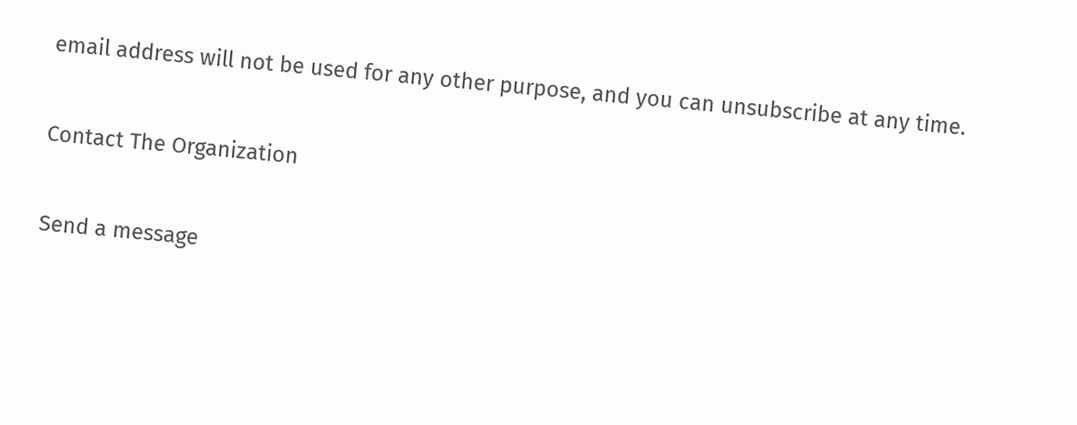email address will not be used for any other purpose, and you can unsubscribe at any time.

Contact The Organization

Send a message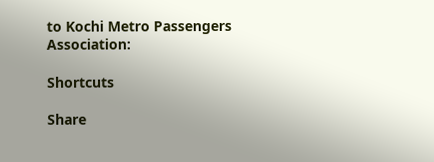to Kochi Metro Passengers Association:

Shortcuts

Share